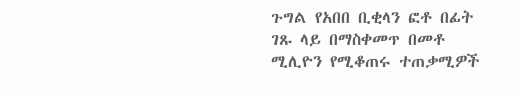ጉግል የአበበ ቢቂላን ፎቶ በፊት ገጹ ላይ በማስቀመጥ በመቶ ሚሊዮን የሚቆጠሩ ተጠቃሚዎች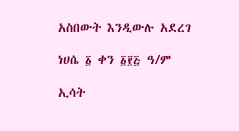አስበውት እንዲውሉ አደረገ

ነሀሴ ፩ ቀን ፩፻፭ ዓ/ም

ኢሳት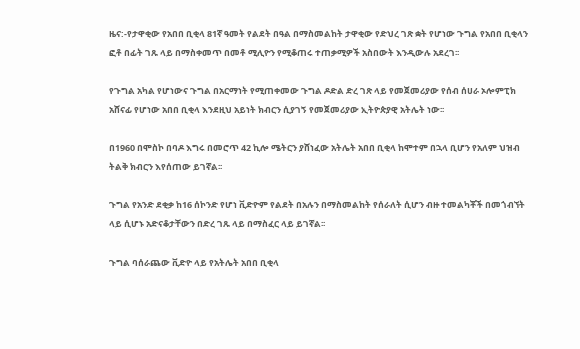ዜና:-የታዋቂው የአበበ ቢቂላ 81ኛ ዓመት የልደት በዓል በማስመልከት ታዋቂው የድህረ ገጽ ቋት የሆነው ጉግል የአበበ ቢቂላን ፎቶ በፊት ገጹ ላይ በማስቀመጥ በመቶ ሚሊዮን የሚቆጠሩ ተጠቃሚዎች አስበውት እንዲውሉ አደረገ፡፡

የጉግል አካል የሆነውና ጉግል በአርማነት የሚጠቀመው ጉግል ዶድል ድረ ገጽ ላይ የመጀመሪያው የሰብ ሰሀራ ኦሎምፒክ አሸናፊ የሆነው አበበ ቢቂላ እንደዚህ አይነት ክብርን ሲያገኝ የመጀመሪያው ኢትዮጵያዊ አትሌት ነው፡፡

በ1960 በሞስኮ በባዶ እግሩ በመሮጥ 42 ኪሎ ሜትርን ያሸነፈው አትሌት አበበ ቢቂላ ከሞተም በኋላ ቢሆን የአለም ህዝብ ትልቅ ክብርን እየሰጠው ይገኛል፡፡

ጉግል የአንድ ደቂቃ ከ16 ሰኮንድ የሆነ ቪድዮም የልደት በአሉን በማስመልከት የሰራለት ሲሆን ብዙ ተመልካቾች በመጎብኘት ላይ ሲሆኑ አድናቆታቸውን በድረ ገጹ ላይ በማስፈር ላይ ይገኛል፡፡

ጉግል ባሰራጨው ቪድዮ ላይ የአትሌት አበበ ቢቂላ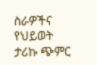ስራዎችና የህይወት ታሪኩ ጭምር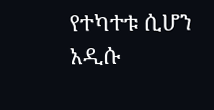የተካተቱ ሲሆን አዲሱ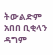ትውልድም አበበ ቢቂላን ዳግም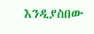እንዲያስበው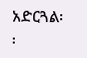አድርጓል፡፡